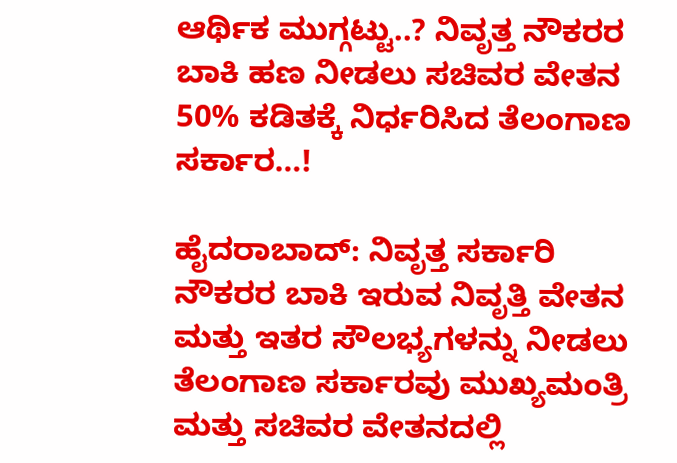ಆರ್ಥಿಕ ಮುಗ್ಗಟ್ಟು..? ನಿವೃತ್ತ ನೌಕರರ ಬಾಕಿ ಹಣ ನೀಡಲು ಸಚಿವರ ವೇತನ 50% ಕಡಿತಕ್ಕೆ ನಿರ್ಧರಿಸಿದ ತೆಲಂಗಾಣ ಸರ್ಕಾರ…!

ಹೈದರಾಬಾದ್: ನಿವೃತ್ತ ಸರ್ಕಾರಿ ನೌಕರರ ಬಾಕಿ ಇರುವ ನಿವೃತ್ತಿ ವೇತನ ಮತ್ತು ಇತರ ಸೌಲಭ್ಯಗಳನ್ನು ನೀಡಲು ತೆಲಂಗಾಣ ಸರ್ಕಾರವು ಮುಖ್ಯಮಂತ್ರಿ ಮತ್ತು ಸಚಿವರ ವೇತನದಲ್ಲಿ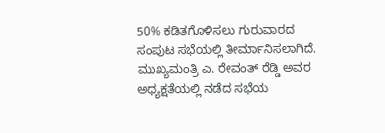50% ಕಡಿತಗೊಳಿಸಲು ಗುರುವಾರದ ಸಂಪುಟ ಸಭೆಯಲ್ಲಿ ತೀರ್ಮಾನಿಸಲಾಗಿದೆ. ಮುಖ್ಯಮಂತ್ರಿ ಎ. ರೇವಂತ್ ರೆಡ್ಡಿ ಅವರ ಅಧ್ಯಕ್ಷತೆಯಲ್ಲಿ ನಡೆದ ಸಭೆಯ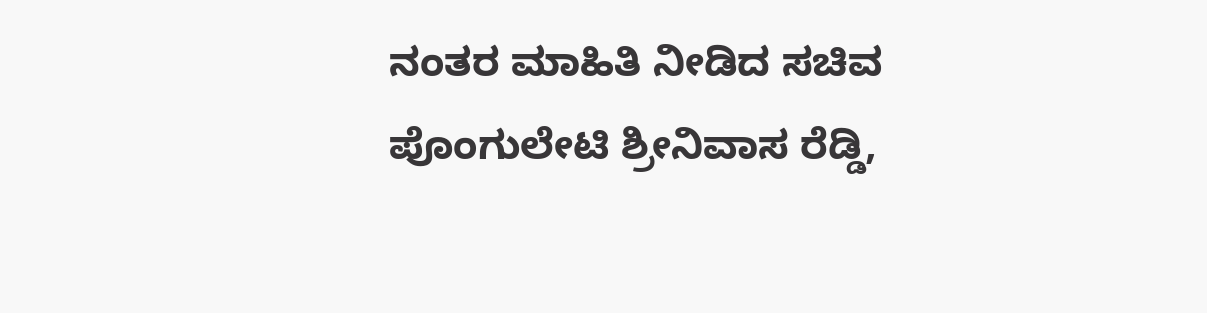ನಂತರ ಮಾಹಿತಿ ನೀಡಿದ ಸಚಿವ ಪೊಂಗುಲೇಟಿ ಶ್ರೀನಿವಾಸ ರೆಡ್ಡಿ,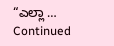“ಎಲ್ಲಾ … Continued